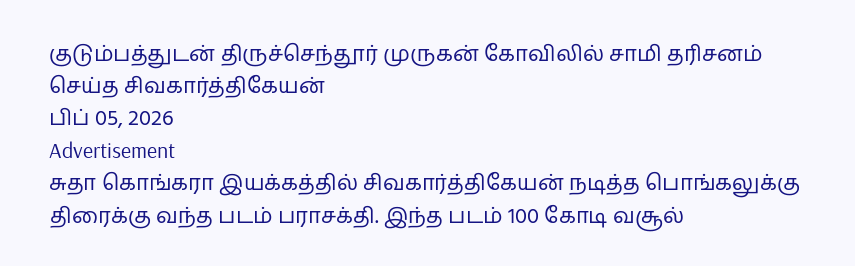குடும்பத்துடன் திருச்செந்தூர் முருகன் கோவிலில் சாமி தரிசனம் செய்த சிவகார்த்திகேயன்
பிப் 05, 2026
Advertisement
சுதா கொங்கரா இயக்கத்தில் சிவகார்த்திகேயன் நடித்த பொங்கலுக்கு திரைக்கு வந்த படம் பராசக்தி. இந்த படம் 100 கோடி வசூல்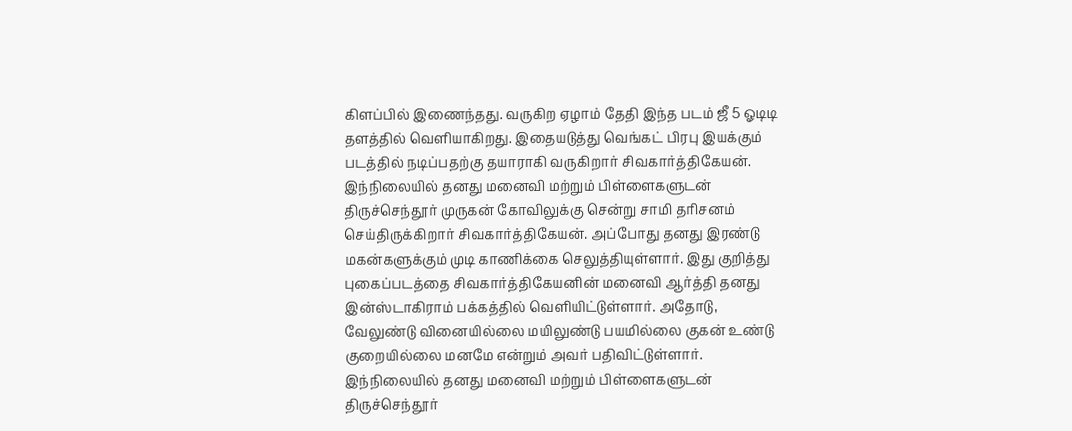கிளப்பில் இணைந்தது. வருகிற ஏழாம் தேதி இந்த படம் ஜீ 5 ஓடிடி தளத்தில் வெளியாகிறது. இதையடுத்து வெங்கட் பிரபு இயக்கும் படத்தில் நடிப்பதற்கு தயாராகி வருகிறார் சிவகார்த்திகேயன்.
இந்நிலையில் தனது மனைவி மற்றும் பிள்ளைகளுடன் திருச்செந்தூர் முருகன் கோவிலுக்கு சென்று சாமி தரிசனம் செய்திருக்கிறார் சிவகார்த்திகேயன். அப்போது தனது இரண்டு மகன்களுக்கும் முடி காணிக்கை செலுத்தியுள்ளார். இது குறித்து புகைப்படத்தை சிவகார்த்திகேயனின் மனைவி ஆர்த்தி தனது இன்ஸ்டாகிராம் பக்கத்தில் வெளியிட்டுள்ளார். அதோடு, வேலுண்டு வினையில்லை மயிலுண்டு பயமில்லை குகன் உண்டு குறையில்லை மனமே என்றும் அவர் பதிவிட்டுள்ளார்.
இந்நிலையில் தனது மனைவி மற்றும் பிள்ளைகளுடன் திருச்செந்தூர்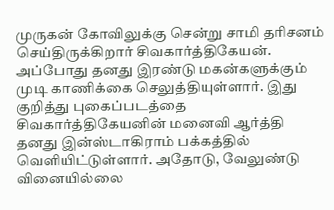முருகன் கோவிலுக்கு சென்று சாமி தரிசனம் செய்திருக்கிறார் சிவகார்த்திகேயன். அப்போது தனது இரண்டு மகன்களுக்கும் முடி காணிக்கை செலுத்தியுள்ளார். இது குறித்து புகைப்படத்தை சிவகார்த்திகேயனின் மனைவி ஆர்த்தி தனது இன்ஸ்டாகிராம் பக்கத்தில் வெளியிட்டுள்ளார். அதோடு, வேலுண்டு வினையில்லை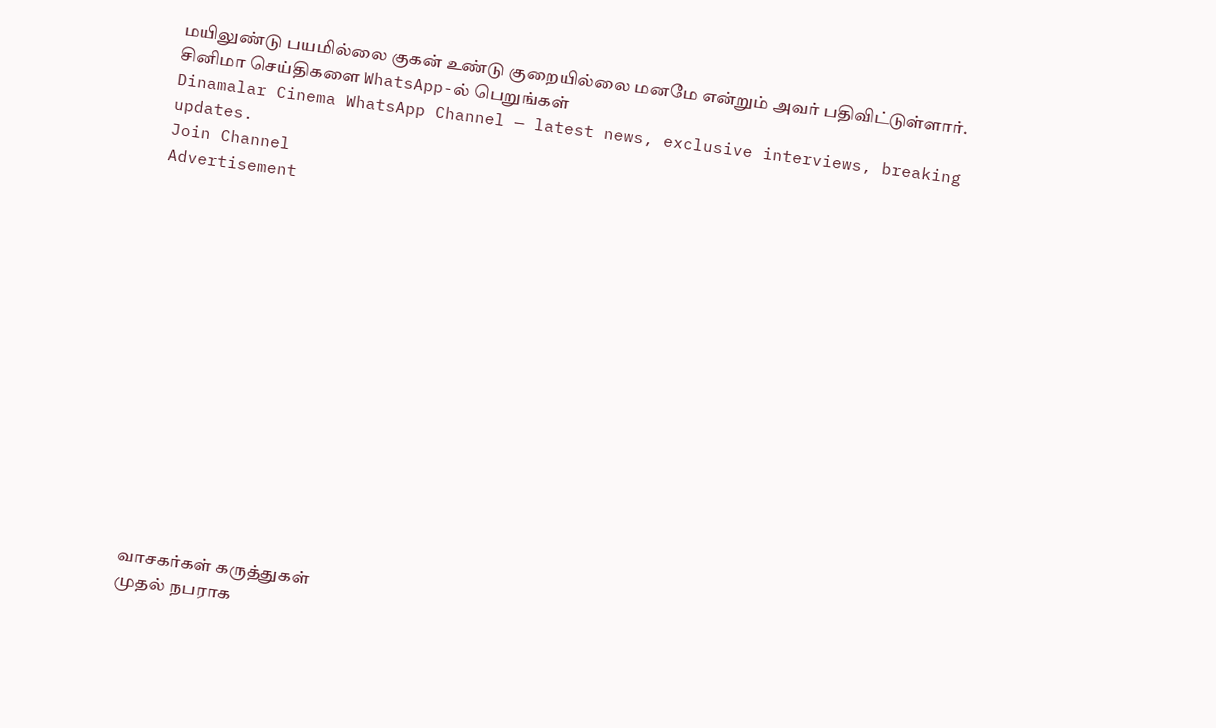மயிலுண்டு பயமில்லை குகன் உண்டு குறையில்லை மனமே என்றும் அவர் பதிவிட்டுள்ளார்.
சினிமா செய்திகளை WhatsApp-ல் பெறுங்கள்
Dinamalar Cinema WhatsApp Channel — latest news, exclusive interviews, breaking updates.
Join Channel
Advertisement















வாசகர்கள் கருத்துகள்
முதல் நபராக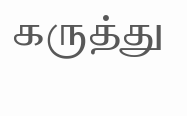கருத்து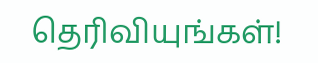தெரிவியுங்கள்!